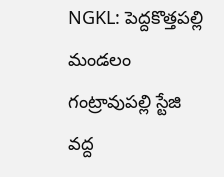NGKL: పెద్దకొత్తపల్లి మండలం గంట్రావుపల్లి స్టేజి వద్ద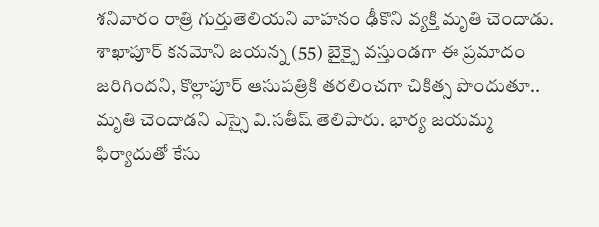శనివారం రాత్రి గుర్తుతెలియని వాహనం ఢీకొని వ్యక్తి మృతి చెందాడు. శాఖాపూర్ కనమోని జయన్న (55) బైక్పై వస్తుండగా ఈ ప్రమాదం జరిగిందని, కొల్లాపూర్ ఆసుపత్రికి తరలించగా చికిత్స పొందుతూ.. మృతి చెందాడని ఎస్సై వి.సతీష్ తెలిపారు. భార్య జయమ్మ ఫిర్యాదుతో కేసు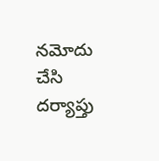నమోదు చేసి దర్యాప్తు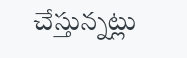చేస్తున్నట్లు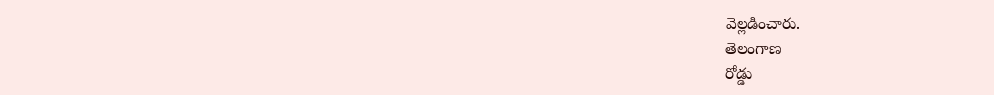వెల్లడించారు.
తెలంగాణ
రోడ్డు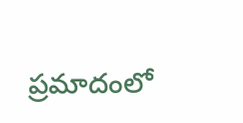ప్రమాదంలో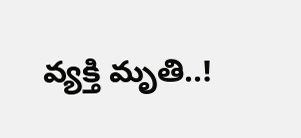వ్యక్తి మృతి..!